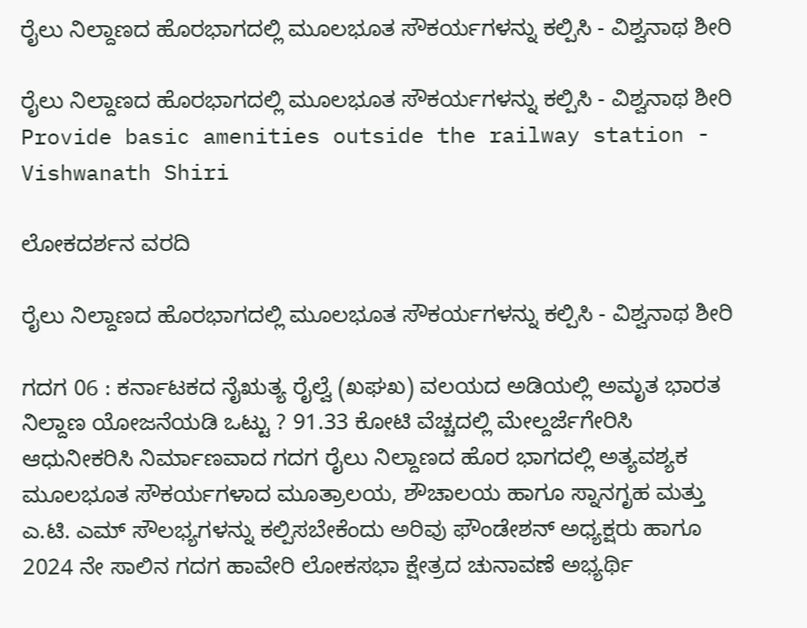ರೈಲು ನಿಲ್ದಾಣದ ಹೊರಭಾಗದಲ್ಲಿ ಮೂಲಭೂತ ಸೌಕರ್ಯಗಳನ್ನು ಕಲ್ಪಿಸಿ - ವಿಶ್ವನಾಥ ಶೀರಿ

ರೈಲು ನಿಲ್ದಾಣದ ಹೊರಭಾಗದಲ್ಲಿ ಮೂಲಭೂತ ಸೌಕರ್ಯಗಳನ್ನು ಕಲ್ಪಿಸಿ - ವಿಶ್ವನಾಥ ಶೀರಿ Provide basic amenities outside the railway station - Vishwanath Shiri

ಲೋಕದರ್ಶನ ವರದಿ

ರೈಲು ನಿಲ್ದಾಣದ ಹೊರಭಾಗದಲ್ಲಿ ಮೂಲಭೂತ ಸೌಕರ್ಯಗಳನ್ನು ಕಲ್ಪಿಸಿ - ವಿಶ್ವನಾಥ ಶೀರಿ

ಗದಗ 06 : ಕರ್ನಾಟಕದ ನೈಋತ್ಯ ರೈಲ್ವೆ (ಖಘಖ) ವಲಯದ ಅಡಿಯಲ್ಲಿ ಅಮೃತ ಭಾರತ ನಿಲ್ದಾಣ ಯೋಜನೆಯಡಿ ಒಟ್ಟು ? 91.33 ಕೋಟಿ ವೆಚ್ಚದಲ್ಲಿ ಮೇಲ್ದರ್ಜೆಗೇರಿಸಿ ಆಧುನೀಕರಿಸಿ ನಿರ್ಮಾಣವಾದ ಗದಗ ರೈಲು ನಿಲ್ದಾಣದ ಹೊರ ಭಾಗದಲ್ಲಿ ಅತ್ಯವಶ್ಯಕ ಮೂಲಭೂತ ಸೌಕರ್ಯಗಳಾದ ಮೂತ್ರಾಲಯ, ಶೌಚಾಲಯ ಹಾಗೂ ಸ್ನಾನಗೃಹ ಮತ್ತು ಎ.ಟಿ. ಎಮ್ ಸೌಲಭ್ಯಗಳನ್ನು ಕಲ್ಪಿಸಬೇಕೆಂದು ಅರಿವು ಫೌಂಡೇಶನ್ ಅಧ್ಯಕ್ಷರು ಹಾಗೂ 2024 ನೇ ಸಾಲಿನ ಗದಗ ಹಾವೇರಿ ಲೋಕಸಭಾ ಕ್ಷೇತ್ರದ ಚುನಾವಣೆ ಅಭ್ಯರ್ಥಿ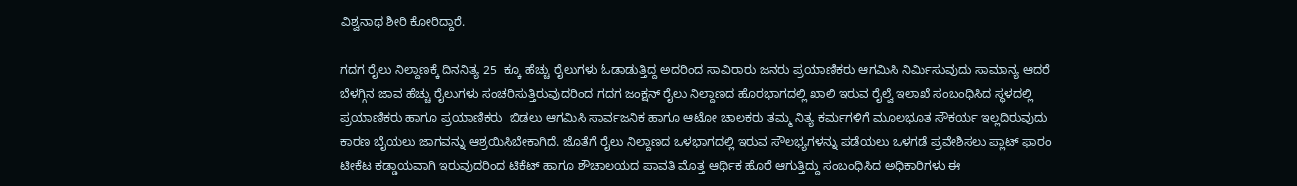ವಿಶ್ವನಾಥ ಶೀರಿ ಕೋರಿದ್ದಾರೆ.

ಗದಗ ರೈಲು ನಿಲ್ದಾಣಕ್ಕೆ ದಿನನಿತ್ಯ 25  ಕ್ಕೂ ಹೆಚ್ಚು ರೈಲುಗಳು ಓಡಾಡುತ್ತಿದ್ದ ಅದರಿಂದ ಸಾವಿರಾರು ಜನರು ಪ್ರಯಾಣಿಕರು ಆಗಮಿಸಿ ನಿರ್ಮಿಸುವುದು ಸಾಮಾನ್ಯ ಆದರೆ ಬೆಳಗ್ಗಿನ ಜಾವ ಹೆಚ್ಚು ರೈಲುಗಳು ಸಂಚರಿಸುತ್ತಿರುವುದರಿಂದ ಗದಗ ಜಂಕ್ಷನ್ ರೈಲು ನಿಲ್ದಾಣದ ಹೊರಭಾಗದಲ್ಲಿ ಖಾಲಿ ಇರುವ ರೈಲ್ವೆ ಇಲಾಖೆ ಸಂಬಂಧಿಸಿದ ಸ್ಥಳದಲ್ಲಿ ಪ್ರಯಾಣಿಕರು ಹಾಗೂ ಪ್ರಯಾಣಿಕರು  ಬಿಡಲು ಆಗಮಿಸಿ ಸಾರ್ವಜನಿಕ ಹಾಗೂ ಆಟೋ ಚಾಲಕರು ತಮ್ಮ ನಿತ್ಯ ಕರ್ಮಗಳಿಗೆ ಮೂಲಭೂತ ಸೌಕರ್ಯ ಇಲ್ಲದಿರುವುದು ಕಾರಣ ಬೈಯಲು ಜಾಗವನ್ನು ಆಶ್ರಯಿಸಿಬೇಕಾಗಿದೆ. ಜೊತೆಗೆ ರೈಲು ನಿಲ್ದಾಣದ ಒಳಭಾಗದಲ್ಲಿ ಇರುವ ಸೌಲಭ್ಯಗಳನ್ನು ಪಡೆಯಲು ಒಳಗಡೆ ಪ್ರವೇಶಿಸಲು ಪ್ಲಾಟ್ ಫಾರಂ ಟೀಕೆಟ ಕಡ್ಡಾಯವಾಗಿ ಇರುವುದರಿಂದ ಟಿಕೆಟ್ ಹಾಗೂ ಶೌಚಾಲಯದ ಪಾವತಿ ಮೊತ್ತ ಆರ್ಥಿಕ ಹೊರೆ ಆಗುತ್ತಿದ್ದು ಸಂಬಂಧಿಸಿದ ಅಧಿಕಾರಿಗಳು ಈ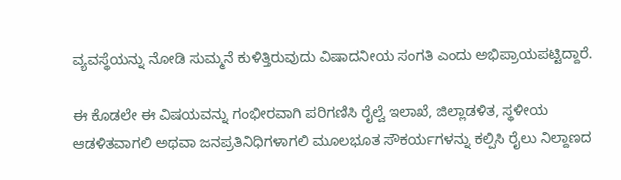ವ್ಯವಸ್ಥೆಯನ್ನು ನೋಡಿ ಸುಮ್ಮನೆ ಕುಳಿತ್ತಿರುವುದು ವಿಷಾದನೀಯ ಸಂಗತಿ ಎಂದು ಅಭಿಪ್ರಾಯಪಟ್ಟಿದ್ದಾರೆ.

ಈ ಕೊಡಲೇ ಈ ವಿಷಯವನ್ನು ಗಂಭೀರವಾಗಿ ಪರಿಗಣಿಸಿ ರೈಲ್ವೆ ಇಲಾಖೆ, ಜಿಲ್ಲಾಡಳಿತ, ಸ್ಥಳೀಯ ಆಡಳಿತವಾಗಲಿ ಅಥವಾ ಜನಪ್ರತಿನಿಧಿಗಳಾಗಲಿ ಮೂಲಭೂತ ಸೌಕರ್ಯಗಳನ್ನು ಕಲ್ಪಿಸಿ ರೈಲು ನಿಲ್ದಾಣದ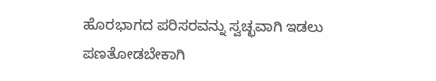ಹೊರಭಾಗದ ಪರಿಸರವನ್ನು ಸ್ವಚ್ಛವಾಗಿ ಇಡಲು ಪಣತೋಡಬೇಕಾಗಿ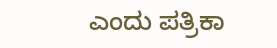ಎಂದು ಪತ್ರಿಕಾ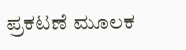ಪ್ರಕಟಣೆ ಮೂಲಕ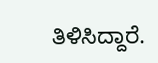ತಿಳಿಸಿದ್ದಾರೆ.